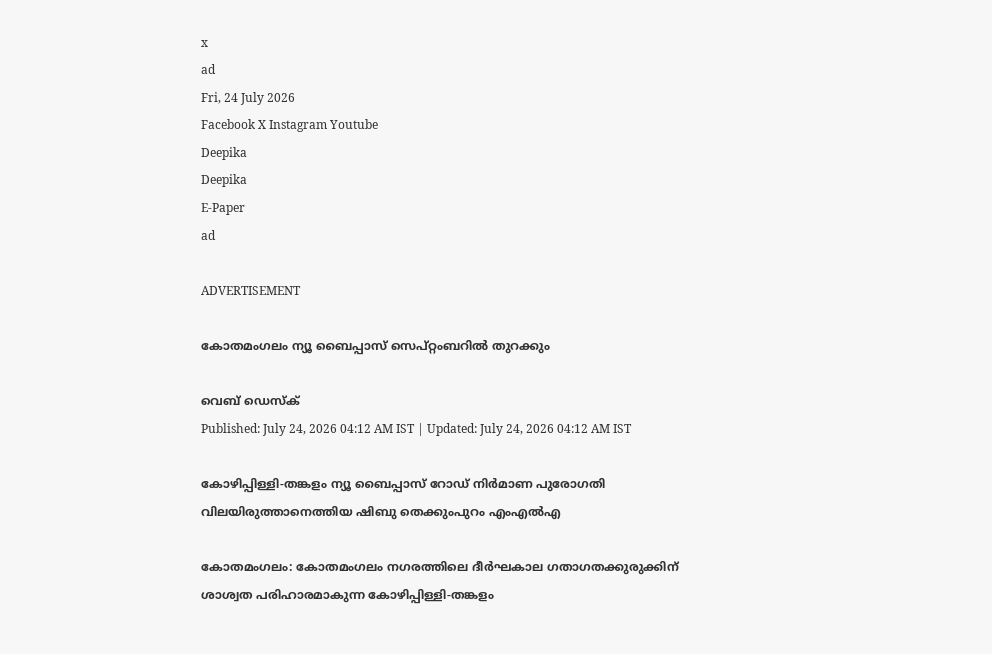x
ad
Fri, 24 July 2026
Facebook X Instagram Youtube
Deepika
Deepika
E-Paper
ad

ADVERTISEMENT

കോതമംഗലം ന്യൂ ബൈപ്പാസ് സെപ്റ്റംബറിൽ തുറക്കും

വെബ് ഡെസ്ക്
Published: July 24, 2026 04:12 AM IST | Updated: July 24, 2026 04:12 AM IST

കോഴിപ്പിള്ളി-തങ്കളം ന്യൂ ബൈപ്പാസ് റോഡ് നിർമാണ പുരോഗതി വിലയിരുത്താനെത്തിയ ഷിബു തെക്കുംപുറം എംഎൽഎ

കോതമംഗലം: കോതമംഗലം നഗരത്തിലെ ദീർഘകാല ഗതാഗതക്കുരുക്കിന് ശാശ്വത പരിഹാരമാകുന്ന കോഴിപ്പിള്ളി-തങ്കളം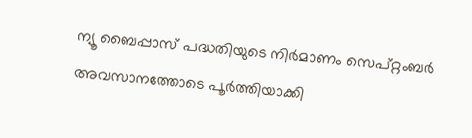ന്യൂ ബൈപ്പാസ് പദ്ധതിയുടെ നിർമാണം സെപ്റ്റംബർ അവസാനത്തോടെ പൂർത്തിയാക്കി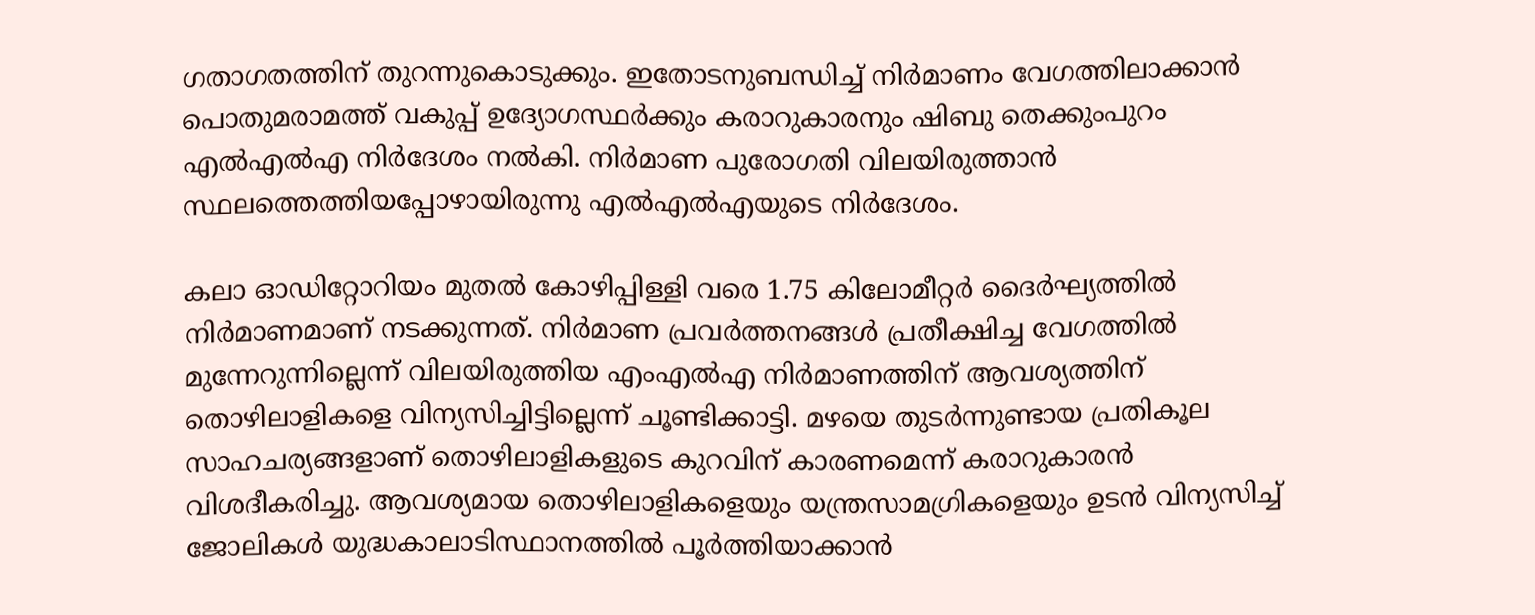ഗതാഗതത്തിന് തുറന്നുകൊടുക്കും. ഇതോടനുബന്ധിച്ച് നിർമാണം വേഗത്തിലാക്കാൻ പൊതുമരാമത്ത് വകുപ്പ് ഉദ്യോഗസ്ഥർക്കും കരാറുകാരനും ഷിബു തെക്കുംപുറം എൽഎൽഎ നിർദേശം നൽകി. നിർമാണ പുരോഗതി വിലയിരുത്താൻ സ്ഥലത്തെത്തിയപ്പോഴായിരുന്നു എൽഎൽഎയുടെ നിർദേശം.

കലാ ഓഡിറ്റോറിയം മുതൽ കോഴിപ്പിള്ളി വരെ 1.75 കിലോമീറ്റർ ദൈർഘ്യത്തിൽ നിർമാണമാണ് നടക്കുന്നത്. നിർമാണ പ്രവർത്തനങ്ങൾ പ്രതീക്ഷിച്ച വേഗത്തിൽ മുന്നേറുന്നില്ലെന്ന് വിലയിരുത്തിയ എംഎൽഎ നിർമാണത്തിന് ആവശ്യത്തിന് തൊഴിലാളികളെ വിന്യസിച്ചിട്ടില്ലെന്ന് ചൂണ്ടിക്കാട്ടി. മഴയെ തുടർന്നുണ്ടായ പ്രതികൂല സാഹചര്യങ്ങളാണ് തൊഴിലാളികളുടെ കുറവിന് കാരണമെന്ന് കരാറുകാരൻ വിശദീകരിച്ചു. ആവശ്യമായ തൊഴിലാളികളെയും യന്ത്രസാമഗ്രികളെയും ഉടൻ വിന്യസിച്ച് ജോലികൾ യുദ്ധകാലാടിസ്ഥാനത്തിൽ പൂർത്തിയാക്കാൻ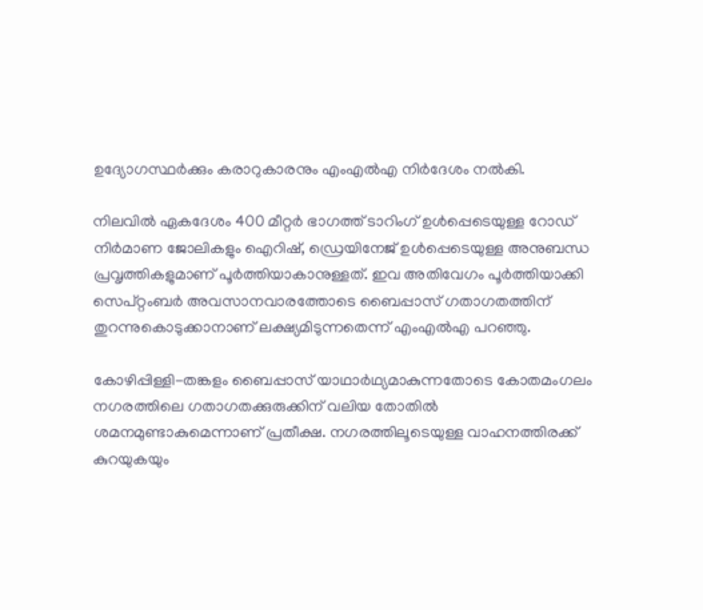ഉദ്യോഗസ്ഥർക്കും കരാറുകാരനും എംഎൽഎ നിർദേശം നൽകി.

നിലവിൽ ഏകദേശം 400 മീറ്റർ ഭാഗത്ത് ടാറിംഗ് ഉൾപ്പെടെയുള്ള റോഡ് നിർമാണ ജോലികളും ഐറിഷ്, ഡ്രെയിനേജ് ഉൾപ്പെടെയുള്ള അനുബന്ധ പ്രവൃത്തികളുമാണ് പൂർത്തിയാകാനുള്ളത്. ഇവ അതിവേഗം പൂർത്തിയാക്കി സെപ്റ്റംബർ അവസാനവാരത്തോടെ ബൈപ്പാസ് ഗതാഗതത്തിന് തുറന്നുകൊടുക്കാനാണ് ലക്ഷ്യമിടുന്നതെന്ന് എംഎൽഎ പറഞ്ഞു.

കോഴിപ്പിള്ളി-തങ്കളം ബൈപ്പാസ് യാഥാർഥ്യമാകുന്നതോടെ കോതമംഗലം നഗരത്തിലെ ഗതാഗതക്കുരുക്കിന് വലിയ തോതിൽ ശമനമുണ്ടാകുമെന്നാണ് പ്രതീക്ഷ. നഗരത്തിലൂടെയുള്ള വാഹനത്തിരക്ക് കുറയുകയും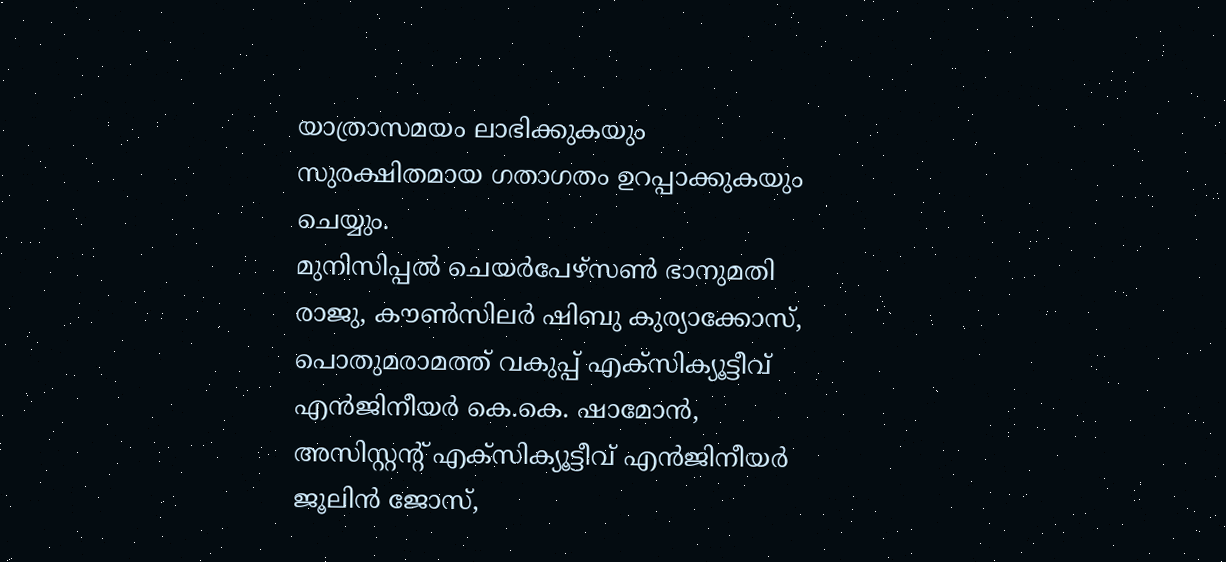യാത്രാസമയം ലാഭിക്കുകയും സുരക്ഷിതമായ ഗതാഗതം ഉറപ്പാക്കുകയും ചെയ്യും.
മുനിസിപ്പൽ ചെയർപേഴ്സൺ ഭാനുമതി രാജു, കൗൺസിലർ ഷിബു കുര്യാക്കോസ്, പൊതുമരാമത്ത് വകുപ്പ് എക്സിക്യൂട്ടീവ് എൻജിനീയർ കെ.കെ. ഷാമോൻ, അസിസ്റ്റന്‍റ് എക്സിക്യൂട്ടീവ് എൻജിനീയർ ജൂലിൻ ജോസ്,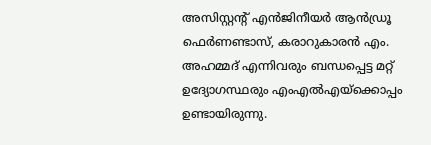അസിസ്റ്റന്‍റ് എൻജിനീയർ ആൻഡ്രൂ ഫെർണണ്ടാസ്, കരാറുകാരൻ എം. അഹമ്മദ് എന്നിവരും ബന്ധപ്പെട്ട മറ്റ് ഉദ്യോഗസ്ഥരും എംഎൽഎയ്ക്കൊപ്പം ഉണ്ടായിരുന്നു.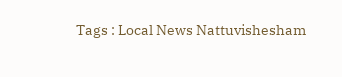Tags : Local News Nattuvishesham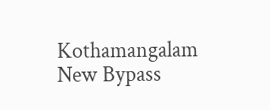Kothamangalam New Bypass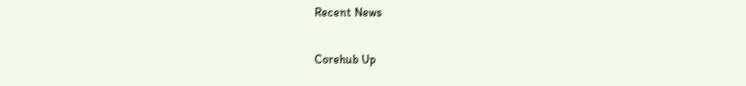Recent News

Corehub Up